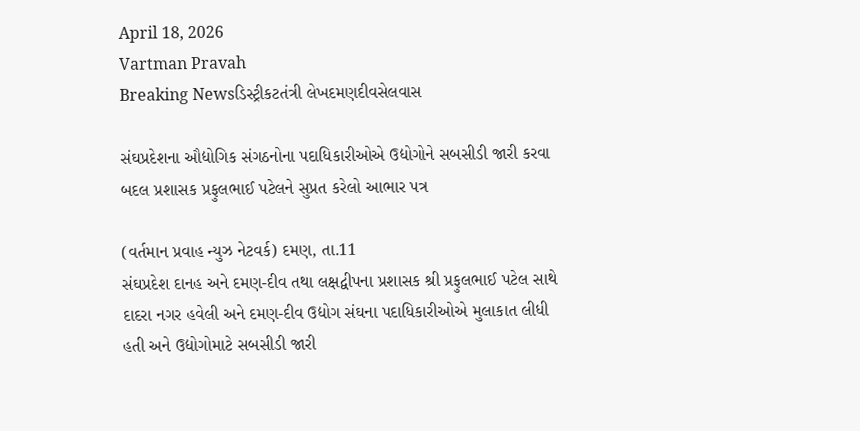April 18, 2026
Vartman Pravah
Breaking Newsડિસ્ટ્રીકટતંત્રી લેખદમણદીવસેલવાસ

સંઘપ્રદેશના ઔદ્યોગિક સંગઠનોના પદાધિકારીઓએ ઉદ્યોગોને સબસીડી જારી કરવા બદલ પ્રશાસક પ્રફુલભાઈ પટેલને સુપ્રત કરેલો આભાર પત્ર

(વર્તમાન પ્રવાહ ન્‍યુઝ નેટવર્ક) દમણ, તા.11
સંઘપ્રદેશ દાનહ અને દમણ-દીવ તથા લક્ષદ્વીપના પ્રશાસક શ્રી પ્રફુલભાઈ પટેલ સાથે દાદરા નગર હવેલી અને દમણ-દીવ ઉદ્યોગ સંઘના પદાધિકારીઓએ મુલાકાત લીધી હતી અને ઉદ્યોગોમાટે સબસીડી જારી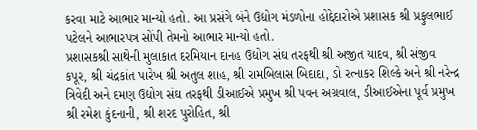કરવા માટે આભાર માન્‍યો હતો. આ પ્રસંગે બંને ઉદ્યોગ મંડળોના હોદ્દેદારોએ પ્રશાસક શ્રી પ્રફુલભાઈ પટેલને આભારપત્ર સોંપી તેમનો આભાર માન્‍યો હતો.
પ્રશાસકશ્રી સાથેની મુલાકાત દરમિયાન દાનહ ઉદ્યોગ સંઘ તરફથી શ્રી અજીત યાદવ, શ્રી સંજીવ કપૂર, શ્રી ચંદ્રકાંત પારેખ શ્રી અતુલ શાહ, શ્રી રામબિલાસ બિદાદા, ડો રત્‍નાકર શિલ્‍કે અને શ્રી નરેન્‍દ્ર ત્રિવેદી અને દમણ ઉદ્યોગ સંઘ તરફથી ડીઆઈએ પ્રમુખ શ્રી પવન અગ્રવાલ, ડીઆઈએના પૂર્વ પ્રમુખ શ્રી રમેશ કુંદનાની, શ્રી શરદ પુરોહિત, શ્રી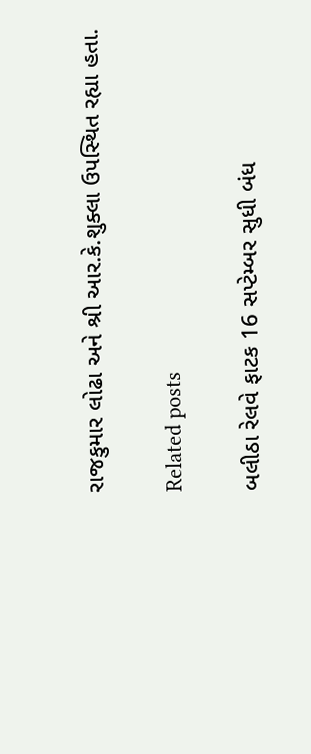રાજકુમાર લોઢા અને શ્રી આર.કે.શુક્‍લા ઉપસ્‍થિત રહ્યા હતા.

Related posts

બલીઠા રેલવે ફાટક 16 સપ્‍ટેમ્‍બર સુધી બંધ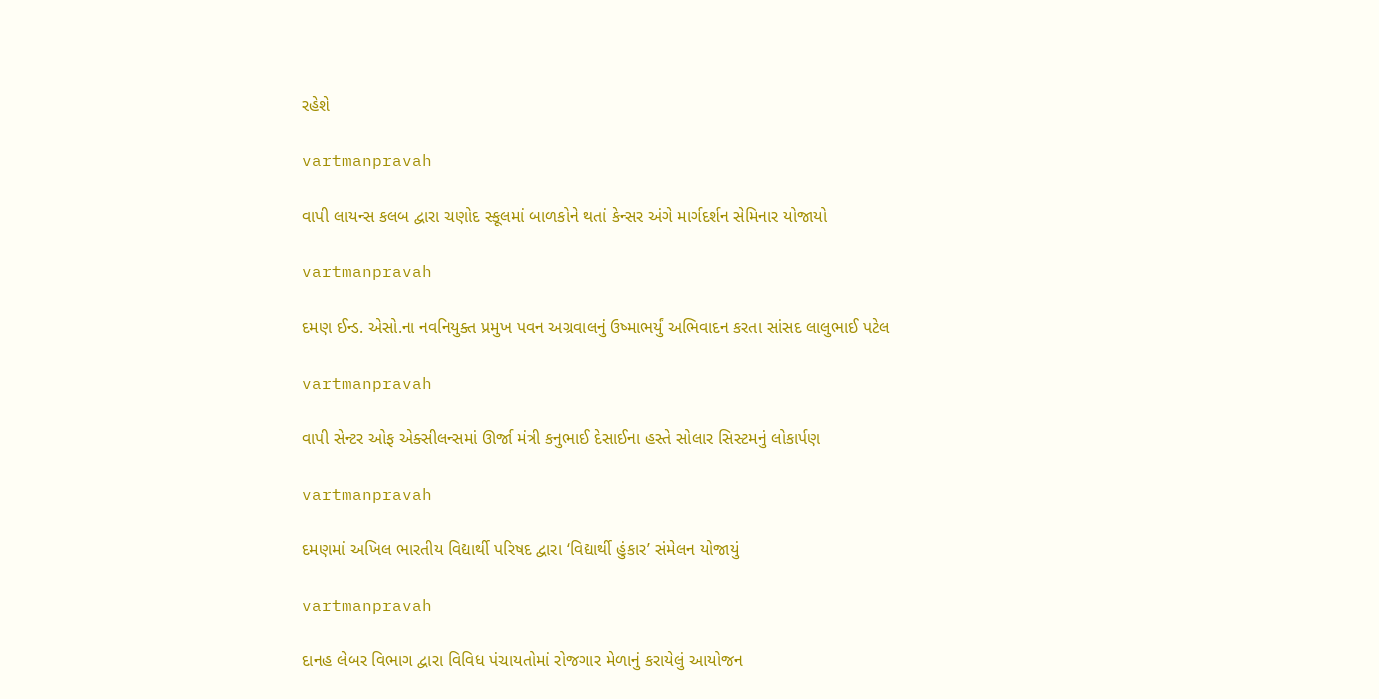રહેશે

vartmanpravah

વાપી લાયન્સ કલબ દ્વારા ચણોદ સ્કૂલમાં બાળકોને થતાં કેન્સર અંગે માર્ગદર્શન સેમિનાર યોજાયો

vartmanpravah

દમણ ઈન્‍ડ. એસો.ના નવનિયુક્‍ત પ્રમુખ પવન અગ્રવાલનું ઉષ્‍માભર્યું અભિવાદન કરતા સાંસદ લાલુભાઈ પટેલ

vartmanpravah

વાપી સેન્‍ટર ઓફ એક્‍સીલન્‍સમાં ઊર્જા મંત્રી કનુભાઈ દેસાઈના હસ્‍તે સોલાર સિસ્‍ટમનું લોકાર્પણ

vartmanpravah

દમણમાં અખિલ ભારતીય વિદ્યાર્થી પરિષદ દ્વારા ‘વિદ્યાર્થી હુંકાર’ સંમેલન યોજાયું

vartmanpravah

દાનહ લેબર વિભાગ દ્વારા વિવિધ પંચાયતોમાં રોજગાર મેળાનું કરાયેલું આયોજન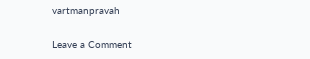vartmanpravah

Leave a Comment